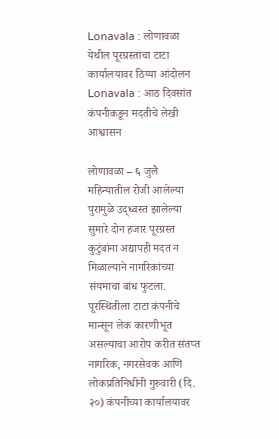Lonavala : लोणावळा येथील पूरग्रस्तांचा टाटा कार्यालयावर ठिय्या आंदोलन
Lonavala : आठ दिवसांत कंपनीकडून मदतीचे लेखी आश्वासन

लोणावळा – ६ जुलै महिन्यातील रोजी आलेल्या पुरामुळे उद्ध्वस्त झालेल्या सुमारे दोन हजार पूरग्रस्त कुटुंबांना अद्यापही मदत न मिळाल्याने नागरिकांच्या संयमाचा बांध फुटला.
पूरस्थितीला टाटा कंपनीचे मान्सून लेक कारणीभूत असल्याचा आरोप करीत संतप्त नागरिक, नगरसेवक आणि लोकप्रतिनिधींनी गुरुवारी (दि. २०) कंपनीच्या कार्यालयावर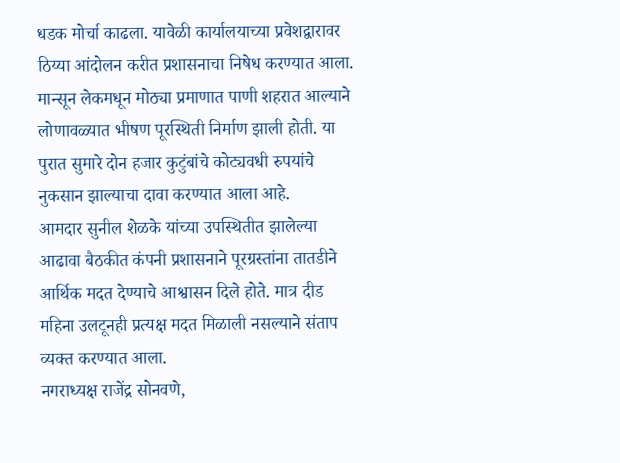धडक मोर्चा काढला. यावेळी कार्यालयाच्या प्रवेशद्वारावर ठिय्या आंदोलन करीत प्रशासनाचा निषेध करण्यात आला.
मान्सून लेकमधून मोठ्या प्रमाणात पाणी शहरात आल्याने लोणावळ्यात भीषण पूरस्थिती निर्माण झाली होती. या पुरात सुमारे दोन हजार कुटुंबांचे कोट्यवधी रुपयांचे नुकसान झाल्याचा दावा करण्यात आला आहे.
आमदार सुनील शेळके यांच्या उपस्थितीत झालेल्या आढावा बैठकीत कंपनी प्रशासनाने पूरग्रस्तांना तातडीने आर्थिक मदत देण्याचे आश्वासन दिले होते. मात्र दीड महिना उलटूनही प्रत्यक्ष मदत मिळाली नसल्याने संताप व्यक्त करण्यात आला.
नगराध्यक्ष राजेंद्र सोनवणे,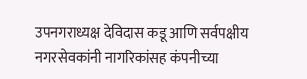उपनगराध्यक्ष देविदास कडू आणि सर्वपक्षीय नगरसेवकांनी नागरिकांसह कंपनीच्या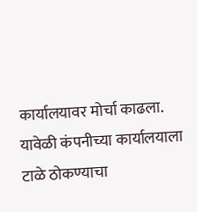कार्यालयावर मोर्चा काढला. यावेळी कंपनीच्या कार्यालयाला टाळे ठोकण्याचा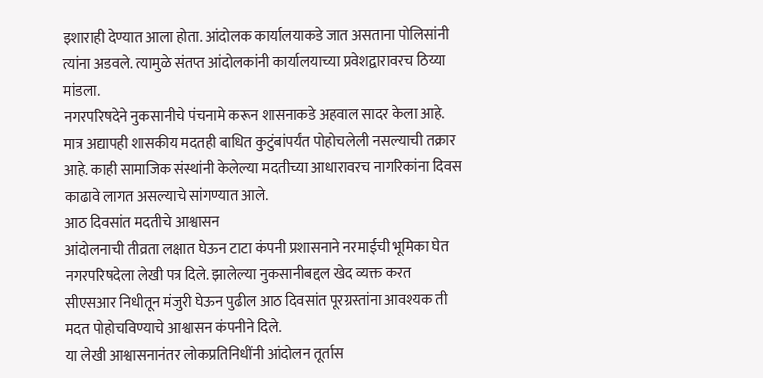इशाराही देण्यात आला होता. आंदोलक कार्यालयाकडे जात असताना पोलिसांनी त्यांना अडवले. त्यामुळे संतप्त आंदोलकांनी कार्यालयाच्या प्रवेशद्वारावरच ठिय्या मांडला.
नगरपरिषदेने नुकसानीचे पंचनामे करून शासनाकडे अहवाल सादर केला आहे. मात्र अद्यापही शासकीय मदतही बाधित कुटुंबांपर्यंत पोहोचलेली नसल्याची तक्रार आहे. काही सामाजिक संस्थांनी केलेल्या मदतीच्या आधारावरच नागरिकांना दिवस काढावे लागत असल्याचे सांगण्यात आले.
आठ दिवसांत मदतीचे आश्वासन
आंदोलनाची तीव्रता लक्षात घेऊन टाटा कंपनी प्रशासनाने नरमाईची भूमिका घेत नगरपरिषदेला लेखी पत्र दिले. झालेल्या नुकसानीबद्दल खेद व्यक्त करत सीएसआर निधीतून मंजुरी घेऊन पुढील आठ दिवसांत पूरग्रस्तांना आवश्यक ती मदत पोहोचविण्याचे आश्वासन कंपनीने दिले.
या लेखी आश्वासनानंतर लोकप्रतिनिधींनी आंदोलन तूर्तास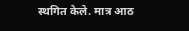स्थगित केले. मात्र आठ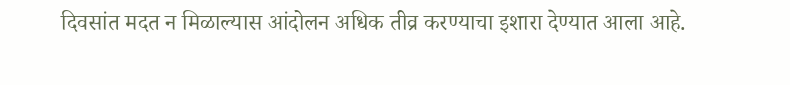दिवसांत मदत न मिळाल्यास आंदोलन अधिक तीव्र करण्याचा इशारा देण्यात आला आहे.